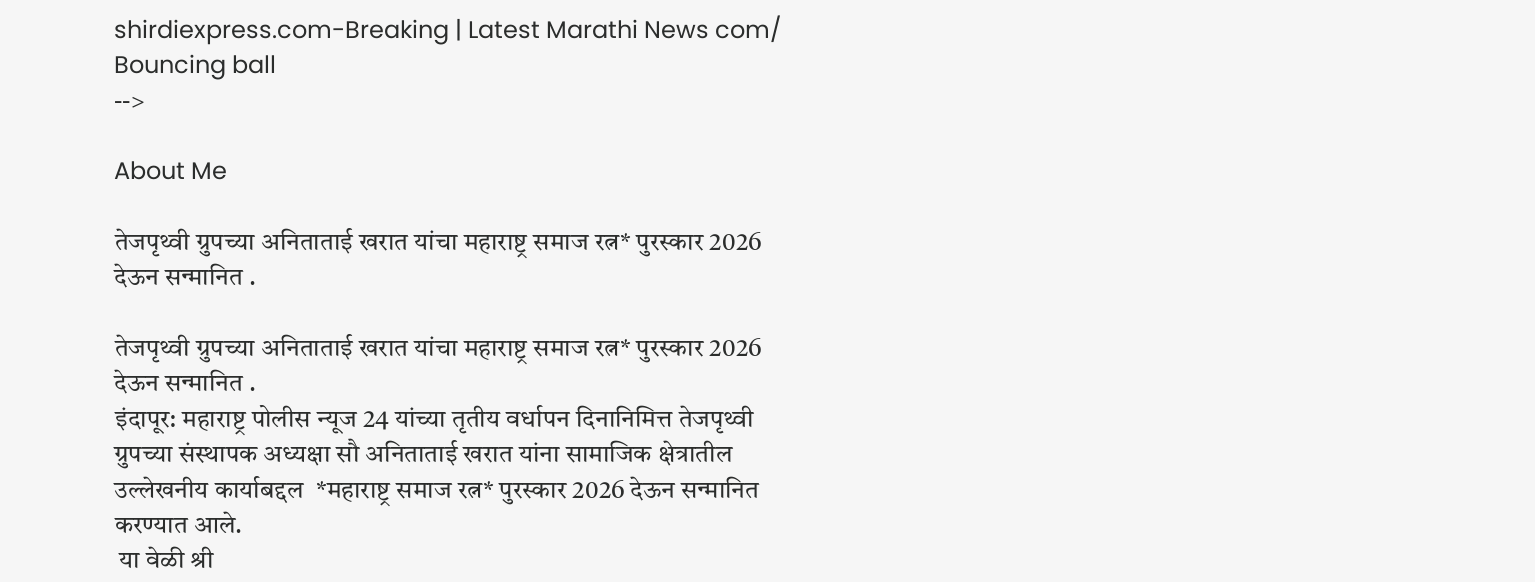shirdiexpress.com-Breaking | Latest Marathi News com/
Bouncing ball
-->

About Me

तेजपृथ्वी ग्रुपच्या अनिताताई खरात यांचा महाराष्ट्र समाज रत्न* पुरस्कार 2026 देऊन सन्मानित .

तेजपृथ्वी ग्रुपच्या अनिताताई खरात यांचा महाराष्ट्र समाज रत्न* पुरस्कार 2026 देऊन सन्मानित .
इंदापूर: महाराष्ट्र पोलीस न्यूज 24 यांच्या तृतीय वर्धापन दिनानिमित्त तेजपृथ्वी ग्रुपच्या संस्थापक अध्यक्षा सौ अनिताताई खरात यांना सामाजिक क्षेत्रातील उल्लेखनीय कार्याबद्दल  *महाराष्ट्र समाज रत्न* पुरस्कार 2026 देऊन सन्मानित करण्यात आले.
 या वेळी श्री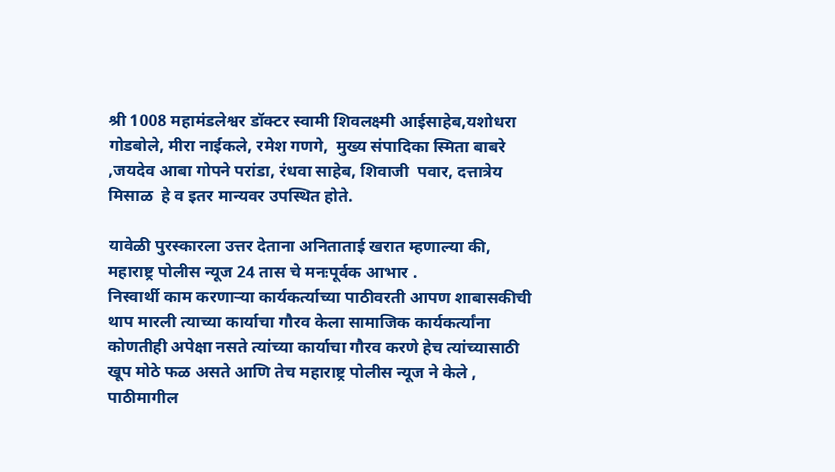श्री 1008 महामंडलेश्वर डॉक्टर स्वामी शिवलक्ष्मी आईसाहेब,यशोधरा गोडबोले, मीरा नाईकले, रमेश गणगे,  मुख्य संपादिका स्मिता बाबरे ,जयदेव आबा गोपने परांडा, रंधवा साहेब, शिवाजी  पवार, दत्तात्रेय मिसाळ  हे व इतर मान्यवर उपस्थित होते.

यावेळी पुरस्कारला उत्तर देताना अनिताताई खरात म्हणाल्या की, महाराष्ट्र पोलीस न्यूज 24 तास चे मनःपूर्वक आभार .
निस्वार्थी काम करणाऱ्या कार्यकर्त्याच्या पाठीवरती आपण शाबासकीची थाप मारली त्याच्या कार्याचा गौरव केला सामाजिक कार्यकर्त्यांना कोणतीही अपेक्षा नसते त्यांच्या कार्याचा गौरव करणे हेच त्यांच्यासाठी खूप मोठे फळ असते आणि तेच महाराष्ट्र पोलीस न्यूज ने केले , पाठीमागील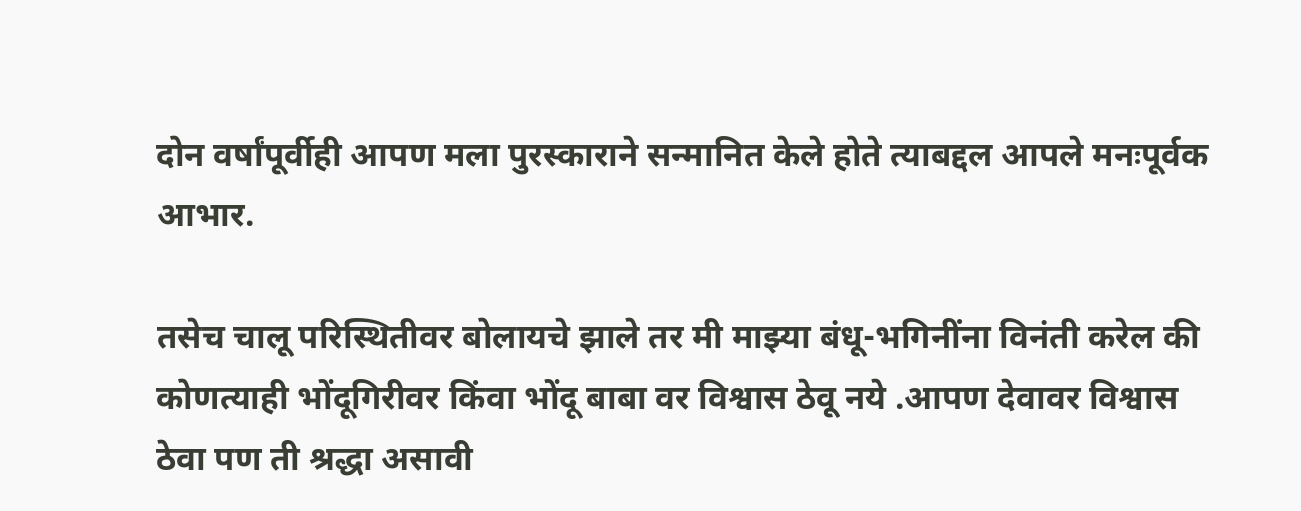दोन वर्षांपूर्वीही आपण मला पुरस्काराने सन्मानित केले होते त्याबद्दल आपले मनःपूर्वक आभार.

तसेच चालू परिस्थितीवर बोलायचे झाले तर मी माझ्या बंधू-भगिनींना विनंती करेल की कोणत्याही भोंदूगिरीवर किंवा भोंदू बाबा वर विश्वास ठेवू नये .आपण देवावर विश्वास ठेवा पण ती श्रद्धा असावी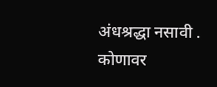अंधश्रद्धा नसावी .  कोणावर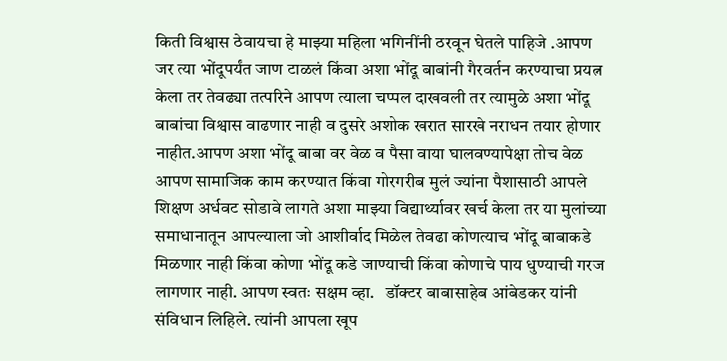किती विश्वास ठेवायचा हे माझ्या महिला भगिनींनी ठरवून घेतले पाहिजे .आपण जर त्या भोंदूपर्यंत जाण टाळलं किंवा अशा भोंदू बाबांनी गैरवर्तन करण्याचा प्रयत्न केला तर तेवढ्या तत्परिने आपण त्याला चप्पल दाखवली तर त्यामुळे अशा भोंदू बाबांचा विश्वास वाढणार नाही व दुसरे अशोक खरात सारखे नराधन तयार होणार नाहीत.आपण अशा भोंदू बाबा वर वेळ व पैसा वाया घालवण्यापेक्षा तोच वेळ आपण सामाजिक काम करण्यात किंवा गोरगरीब मुलं ज्यांना पैशासाठी आपले शिक्षण अर्धवट सोडावे लागते अशा माझ्या विद्यार्थ्यावर खर्च केला तर या मुलांच्या समाधानातून आपल्याला जो आशीर्वाद मिळेल तेवढा कोणत्याच भोंदू बाबाकडे मिळणार नाही किंवा कोणा भोंदू कडे जाण्याची किंवा कोणाचे पाय धुण्याची गरज लागणार नाही. आपण स्वतः सक्षम व्हा.   डॉक्टर बाबासाहेब आंबेडकर यांनी संविधान लिहिले. त्यांनी आपला खूप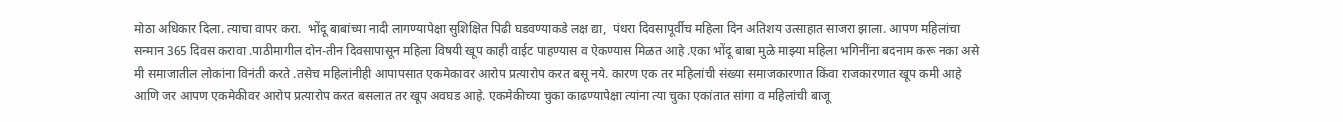मोठा अधिकार दिला. त्याचा वापर करा.  भोंदू बाबांच्या नादी लागण्यापेक्षा सुशिक्षित पिढी घडवण्याकडे लक्ष द्या,  पंधरा दिवसापूर्वीच महिला दिन अतिशय उत्साहात साजरा झाला. आपण महिलांचा सन्मान 365 दिवस करावा .पाठीमागील दोन-तीन दिवसापासून महिला विषयी खूप काही वाईट पाहण्यास व ऐकण्यास मिळत आहे .एका भोंदू बाबा मुळे माझ्या महिला भगिनींना बदनाम करू नका असे मी समाजातील लोकांना विनंती करते .तसेच महिलांनीही आपापसात एकमेकावर आरोप प्रत्यारोप करत बसू नये. कारण एक तर महिलांची संख्या समाजकारणात किंवा राजकारणात खूप कमी आहे आणि जर आपण एकमेकीवर आरोप प्रत्यारोप करत बसलात तर खूप अवघड आहे. एकमेकीच्या चुका काढण्यापेक्षा त्यांना त्या चुका एकांतात सांगा व महिलांची बाजू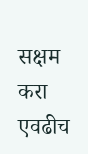सक्षम करा एवढीच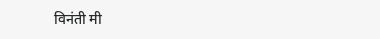विनंती मी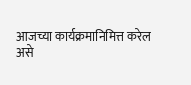आजच्या कार्यक्रमानिमित्त करेल असे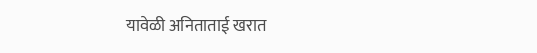यावेळी अनिताताई खरात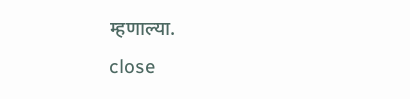म्हणाल्या.
close